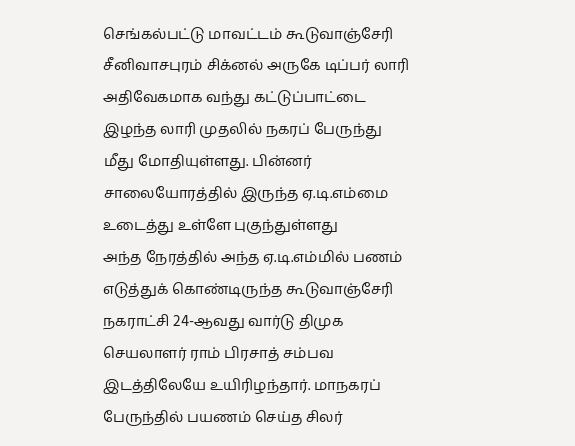செங்கல்பட்டு மாவட்டம் கூடுவாஞ்சேரி சீனிவாசபுரம் சிக்னல் அருகே டிப்பர் லாரி அதிவேகமாக வந்து கட்டுப்பாட்டை இழந்த லாரி முதலில் நகரப் பேருந்து மீது மோதியுள்ளது. பின்னர் சாலையோரத்தில் இருந்த ஏ.டி.எம்மை உடைத்து உள்ளே புகுந்துள்ளது
அந்த நேரத்தில் அந்த ஏ.டி.எம்மில் பணம் எடுத்துக் கொண்டிருந்த கூடுவாஞ்சேரி நகராட்சி 24-ஆவது வார்டு திமுக செயலாளர் ராம் பிரசாத் சம்பவ இடத்திலேயே உயிரிழந்தார். மாநகரப் பேருந்தில் பயணம் செய்த சிலர்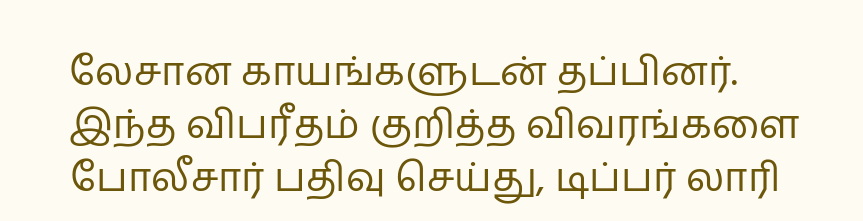லேசான காயங்களுடன் தப்பினர்.
இந்த விபரீதம் குறித்த விவரங்களை போலீசார் பதிவு செய்து, டிப்பர் லாரி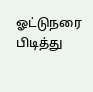ஓட்டுநரை பிடித்து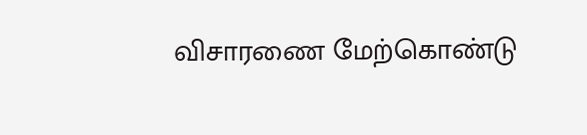விசாரணை மேற்கொண்டு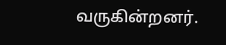வருகின்றனர்.